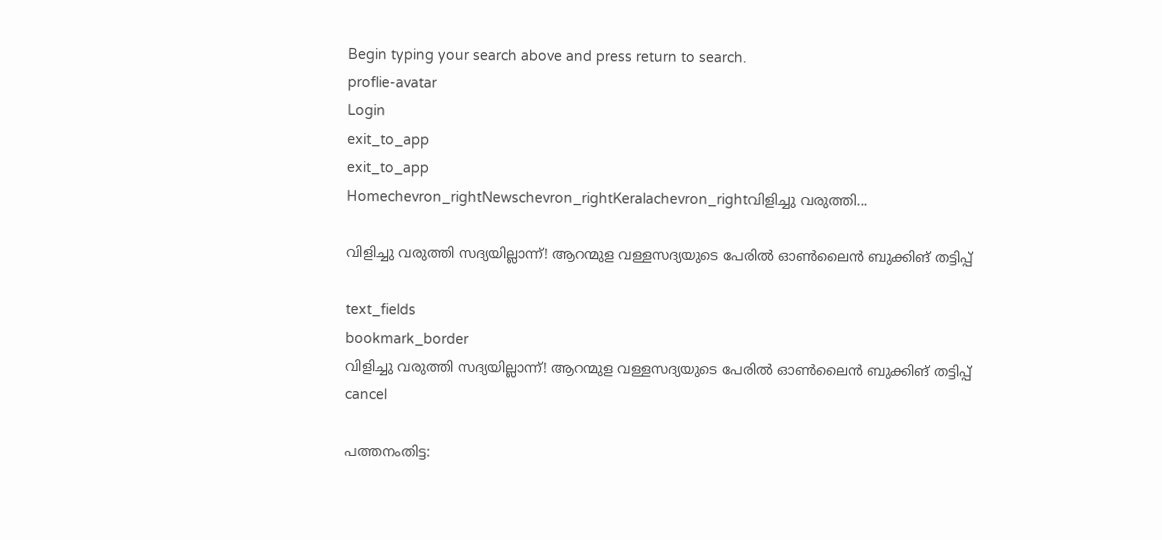Begin typing your search above and press return to search.
proflie-avatar
Login
exit_to_app
exit_to_app
Homechevron_rightNewschevron_rightKeralachevron_rightവിളിച്ചു വരുത്തി...

വിളിച്ചു വരുത്തി സദ്യയില്ലാന്ന്! ആറന്മുള വള്ളസദ്യയുടെ പേരിൽ ഓൺലൈന്‍ ബുക്കിങ് തട്ടിപ്പ്

text_fields
bookmark_border
വിളിച്ചു വരുത്തി സദ്യയില്ലാന്ന്! ആറന്മുള വള്ളസദ്യയുടെ പേരിൽ ഓൺലൈന്‍ ബുക്കിങ് തട്ടിപ്പ്
cancel

പത്തനംതിട്ട: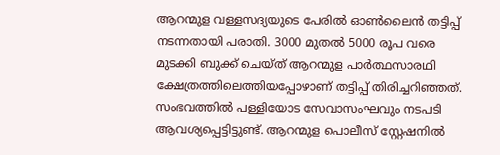ആറന്മുള വള്ളസദ്യയുടെ പേരിൽ ഓൺലൈന്‍ തട്ടിപ്പ് നടന്നതായി പരാതി. 3000 മുതൽ 5000 രൂപ വരെ മുടക്കി ബുക്ക് ചെയ്ത് ആറന്മുള പാർത്ഥസാരഥി ക്ഷേത്രത്തിലെത്തിയപ്പോഴാണ് തട്ടിപ്പ് തിരിച്ചറിഞ്ഞത്. സംഭവത്തിൽ പള്ളിയോട സേവാസംഘവും നടപടി ആവശ‍്യപ്പെട്ടിട്ടുണ്ട്. ആറന്മുള പൊലീസ് സ്റ്റേഷനിൽ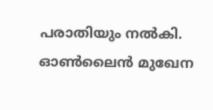പരാതിയും നൽകി. ഓൺലൈന്‍ മുഖേന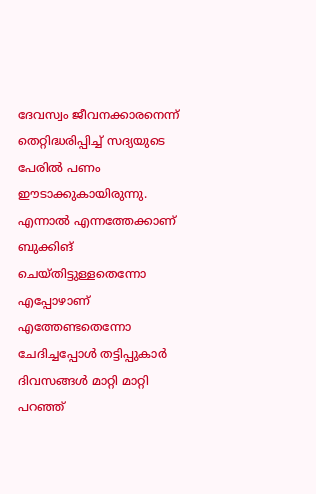ദേവസ്വം ജീവനക്കാരനെന്ന് തെറ്റിദ്ധരിപ്പിച്ച് സദ്യയുടെ പേരിൽ പണം ഈടാക്കുകായിരുന്നു. എന്നാൽ എന്നത്തേക്കാണ് ബുക്കിങ് ചെയ്തിട്ടുള്ളതെന്നോ എപ്പോഴാണ് എത്തേണ്ടതെന്നോ ചേദിച്ചപ്പോൾ തട്ടിപ്പുകാർ ദിവസങ്ങൾ മാറ്റി മാറ്റി പറഞ്ഞ്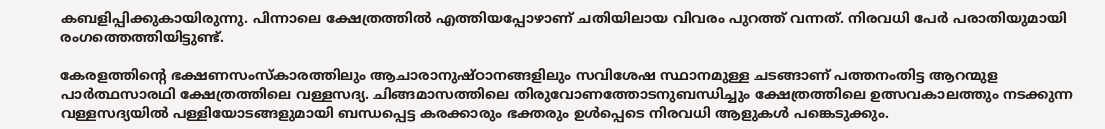കബളിപ്പിക്കുകായിരുന്നു. പിന്നാലെ ക്ഷേത്രത്തിൽ എത്തിയപ്പോഴാണ് ചതിയിലായ വിവരം പുറത്ത് വന്നത്. നിരവധി പേർ പരാതിയുമായി രംഗത്തെത്തിയിട്ടുണ്ട്.

കേരളത്തിന്റെ ഭക്ഷണസംസ്കാരത്തിലും ആചാരാനുഷ്ഠാനങ്ങളിലും സവിശേഷ സ്ഥാനമുള്ള ചടങ്ങാണ് പത്തനംതിട്ട ആറന്മുള പാർത്ഥസാരഥി ക്ഷേത്രത്തിലെ വള്ളസദ്യ. ചിങ്ങമാസത്തിലെ തിരുവോണത്തോടനുബന്ധിച്ചും ക്ഷേത്രത്തിലെ ഉത്സവകാലത്തും നടക്കുന്ന വള്ളസദ്യയിൽ പള്ളിയോടങ്ങളുമായി ബന്ധപ്പെട്ട കരക്കാരും ഭക്തരും ഉൾപ്പെടെ നിരവധി ആളുകൾ പങ്കെടുക്കും.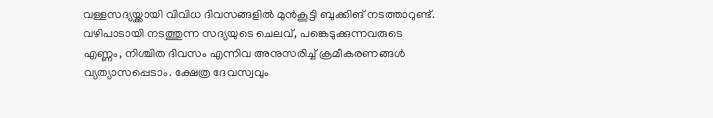വള്ളസദ്യയ്ക്കായി വിവിധ ദിവസങ്ങളിൽ മുൻകൂട്ടി ബുക്കിങ് നടത്താറുണ്ട്. വഴിപാടായി നടത്തുന്ന സദ്യയുടെ ചെലവ്, പങ്കെടുക്കുന്നവരുടെ എണ്ണം, നിശ്ചിത ദിവസം എന്നിവ അനുസരിച്ച് ക്രമീകരണങ്ങൾ വ്യത്യാസപ്പെടാം. ക്ഷേത്ര ദേവസ്വവും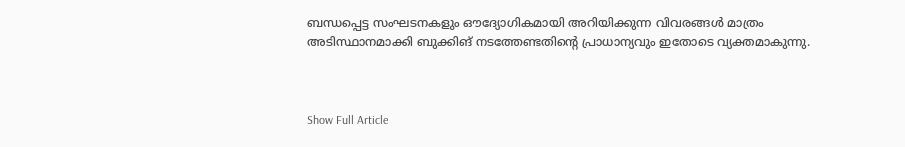ബന്ധപ്പെട്ട സംഘടനകളും ഔദ്യോഗികമായി അറിയിക്കുന്ന വിവരങ്ങൾ മാത്രം അടിസ്ഥാനമാക്കി ബുക്കിങ് നടത്തേണ്ടതിന്റെ പ്രാധാന്യവും ഇതോടെ വ്യക്തമാകുന്നു.



Show Full Article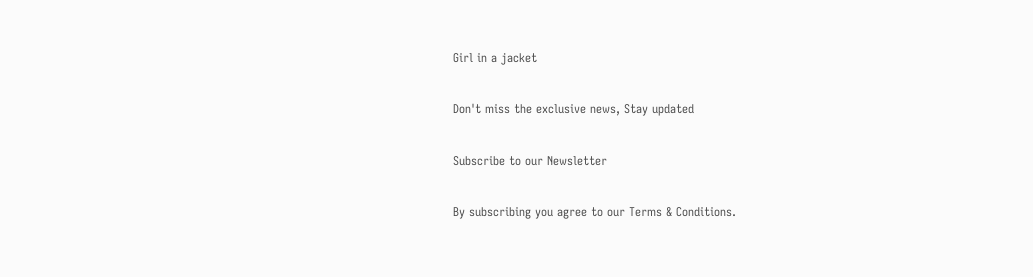Girl in a jacket

Don't miss the exclusive news, Stay updated

Subscribe to our Newsletter

By subscribing you agree to our Terms & Conditions.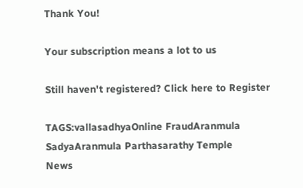Thank You!

Your subscription means a lot to us

Still haven't registered? Click here to Register

TAGS:vallasadhyaOnline FraudAranmula SadyaAranmula Parthasarathy Temple
News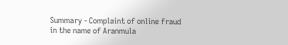Summary - Complaint of online fraud in the name of Aranmula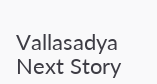Vallasadya
Next Story